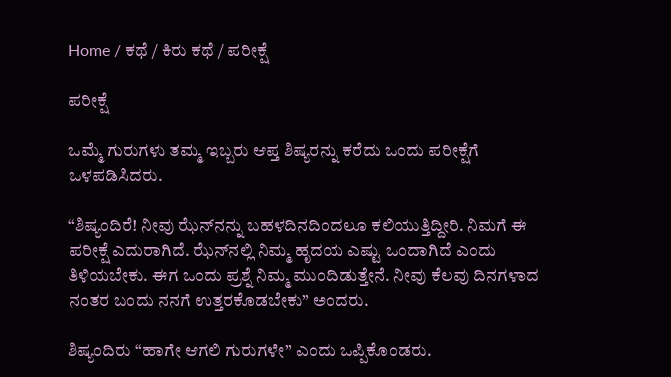Home / ಕಥೆ / ಕಿರು ಕಥೆ / ಪರೀಕ್ಷೆ

ಪರೀಕ್ಷೆ

ಒಮ್ಮೆ ಗುರುಗಳು ತಮ್ಮ ಇಬ್ಬರು ಆಪ್ತ ಶಿಷ್ಯರನ್ನು ಕರೆದು ಒಂದು ಪರೀಕ್ಷೆಗೆ ಒಳಪಡಿಸಿದರು.

“ಶಿಷ್ಯಂದಿರೆ! ನೀವು ಝೆನ್‌ನನ್ನು ಬಹಳದಿನದಿಂದಲೂ ಕಲಿಯುತ್ತಿದ್ದೀರಿ. ನಿಮಗೆ ಈ ಪರೀಕ್ಷೆ ಎದುರಾಗಿದೆ. ಝೆನ್‌ನಲ್ಲಿ ನಿಮ್ಮ ಹೃದಯ ಎಷ್ಟು ಒಂದಾಗಿದೆ ಎಂದು ತಿಳಿಯಬೇಕು. ಈಗ ಒಂದು ಪ್ರಶ್ನೆ ನಿಮ್ಮ ಮುಂದಿಡುತ್ತೇನೆ. ನೀವು ಕೆಲವು ದಿನಗಳಾದ ನಂತರ ಬಂದು ನನಗೆ ಉತ್ತರಕೊಡಬೇಕು” ಅಂದರು.

ಶಿಷ್ಯಂದಿರು “ಹಾಗೇ ಆಗಲಿ ಗುರುಗಳೇ” ಎಂದು ಒಪ್ಪಿಕೊಂಡರು.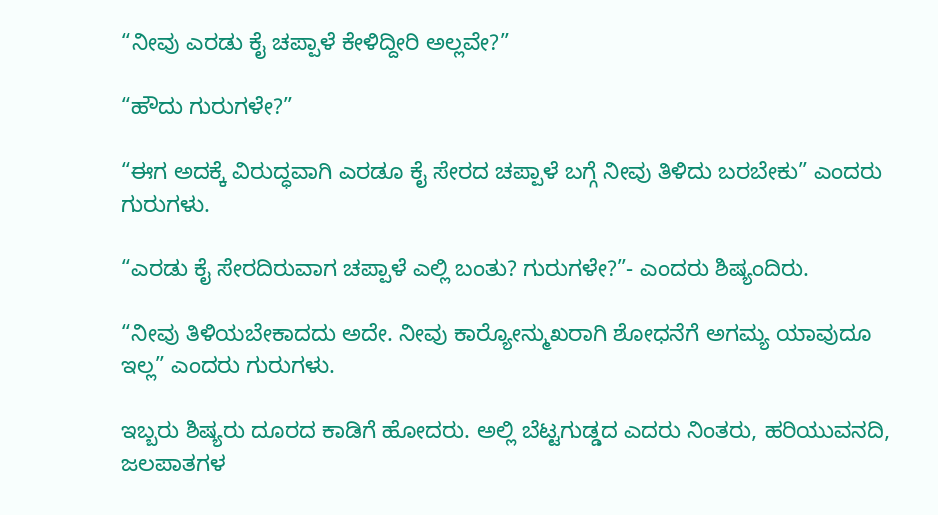“ನೀವು ಎರಡು ಕೈ ಚಪ್ಪಾಳೆ ಕೇಳಿದ್ದೀರಿ ಅಲ್ಲವೇ?”

“ಹೌದು ಗುರುಗಳೇ?”

“ಈಗ ಅದಕ್ಕೆ ವಿರುದ್ಧವಾಗಿ ಎರಡೂ ಕೈ ಸೇರದ ಚಪ್ಪಾಳೆ ಬಗ್ಗೆ ನೀವು ತಿಳಿದು ಬರಬೇಕು” ಎಂದರು ಗುರುಗಳು.

“ಎರಡು ಕೈ ಸೇರದಿರುವಾಗ ಚಪ್ಪಾಳೆ ಎಲ್ಲಿ ಬಂತು? ಗುರುಗಳೇ?”- ಎಂದರು ಶಿಷ್ಯಂದಿರು.

“ನೀವು ತಿಳಿಯಬೇಕಾದದು ಅದೇ. ನೀವು ಕಾರ್‍ಯೋನ್ಮುಖರಾಗಿ ಶೋಧನೆಗೆ ಅಗಮ್ಯ ಯಾವುದೂ ಇಲ್ಲ” ಎಂದರು ಗುರುಗಳು.

ಇಬ್ಬರು ಶಿಷ್ಯರು ದೂರದ ಕಾಡಿಗೆ ಹೋದರು. ಅಲ್ಲಿ ಬೆಟ್ಟಗುಡ್ಡದ ಎದರು ನಿಂತರು, ಹರಿಯುವನದಿ, ಜಲಪಾತಗಳ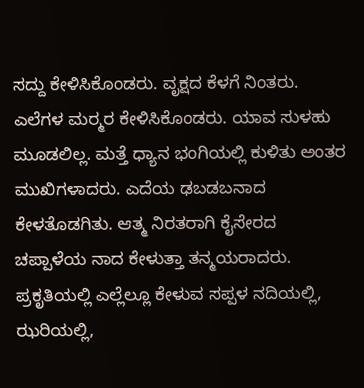ಸದ್ದು ಕೇಳಿಸಿಕೊಂಡರು. ವೃಕ್ಷದ ಕೆಳಗೆ ನಿಂತರು. ಎಲೆಗಳ ಮರ್‍ಮರ ಕೇಳಿಸಿಕೊಂಡರು. ಯಾವ ಸುಳಹು ಮೂಡಲಿಲ್ಲ. ಮತ್ತೆ ಧ್ಯಾನ ಭಂಗಿಯಲ್ಲಿ ಕುಳಿತು ಅಂತರ ಮುಖಿಗಳಾದರು. ಎದೆಯ ಢಬಡಬನಾದ ಕೇಳತೊಡಗಿತು. ಆತ್ಮ ನಿರತರಾಗಿ ಕೈಸೇರದ ಚಪ್ಪಾಳೆಯ ನಾದ ಕೇಳುತ್ತಾ ತನ್ಮಯರಾದರು. ಪ್ರಕೃತಿಯಲ್ಲಿ ಎಲ್ಲೆಲ್ಲೂ ಕೇಳುವ ಸಪ್ಪಳ ನದಿಯಲ್ಲಿ, ಝರಿಯಲ್ಲಿ,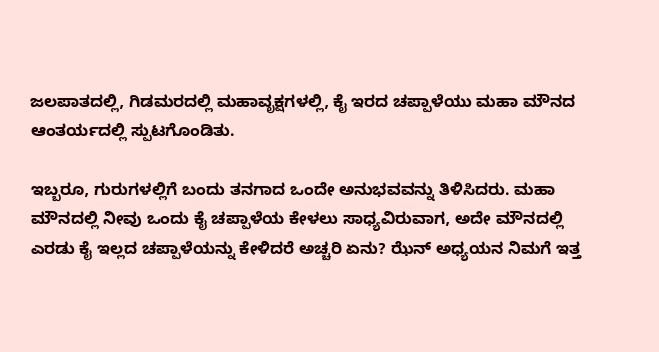ಜಲಪಾತದಲ್ಲಿ, ಗಿಡಮರದಲ್ಲಿ ಮಹಾವೃಕ್ಷಗಳಲ್ಲಿ, ಕೈ ಇರದ ಚಪ್ಪಾಳೆಯು ಮಹಾ ಮೌನದ ಆಂತರ್ಯದಲ್ಲಿ ಸ್ಪುಟಗೊಂಡಿತು.

ಇಬ್ಬರೂ, ಗುರುಗಳಲ್ಲಿಗೆ ಬಂದು ತನಗಾದ ಒಂದೇ ಅನುಭವವನ್ನು ತಿಳಿಸಿದರು. ಮಹಾ ಮೌನದಲ್ಲಿ ನೀವು ಒಂದು ಕೈ ಚಪ್ಪಾಳೆಯ ಕೇಳಲು ಸಾಧ್ಯವಿರುವಾಗ, ಅದೇ ಮೌನದಲ್ಲಿ ಎರಡು ಕೈ ಇಲ್ಲದ ಚಪ್ಪಾಳೆಯನ್ನು ಕೇಳಿದರೆ ಅಚ್ಚರಿ ಏನು? ಝೆನ್ ಅಧ್ಯಯನ ನಿಮಗೆ ಇತ್ತ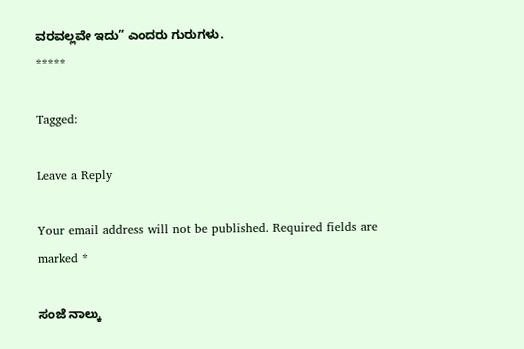ವರವಲ್ಲವೇ ಇದು” ಎಂದರು ಗುರುಗಳು.
*****

Tagged:

Leave a Reply

Your email address will not be published. Required fields are marked *

ಸಂಜೆ ನಾಲ್ಕು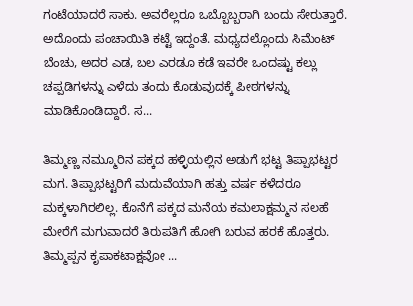ಗಂಟೆಯಾದರೆ ಸಾಕು. ಅವರೆಲ್ಲರೂ ಒಬ್ಬೊಬ್ಬರಾಗಿ ಬಂದು ಸೇರುತ್ತಾರೆ. ಅದೊಂದು ಪಂಚಾಯಿತಿ ಕಟ್ಟೆ ಇದ್ದಂತೆ. ಮಧ್ಯದಲ್ಲೊಂದು ಸಿಮೆಂಟ್ ಬೆಂಚು, ಅದರ ಎಡ, ಬಲ ಎರಡೂ ಕಡೆ ಇವರೇ ಒಂದಷ್ಟು ಕಲ್ಲು ಚಪ್ಪಡಿಗಳನ್ನು ಎಳೆದು ತಂದು ಕೊಡುವುದಕ್ಕೆ ಪೀಠಗಳನ್ನು ಮಾಡಿಕೊಂಡಿದ್ದಾರೆ. ಸ...

ತಿಮ್ಮಣ್ಣ ನಮ್ಮೂರಿನ ಪಕ್ಕದ ಹಳ್ಳಿಯಲ್ಲಿನ ಅಡುಗೆ ಭಟ್ಟ ತಿಪ್ಪಾಭಟ್ಟರ ಮಗ. ತಿಪ್ಪಾಭಟ್ಟರಿಗೆ ಮದುವೆಯಾಗಿ ಹತ್ತು ವರ್ಷ ಕಳೆದರೂ ಮಕ್ಕಳಾಗಿರಲಿಲ್ಲ. ಕೊನೆಗೆ ಪಕ್ಕದ ಮನೆಯ ಕಮಲಾಕ್ಷಮ್ಮನ ಸಲಹೆ ಮೇರೆಗೆ ಮಗುವಾದರೆ ತಿರುಪತಿಗೆ ಹೋಗಿ ಬರುವ ಹರಕೆ ಹೊತ್ತರು. ತಿಮ್ಮಪ್ಪನ ಕೃಪಾಕಟಾಕ್ಷವೋ ...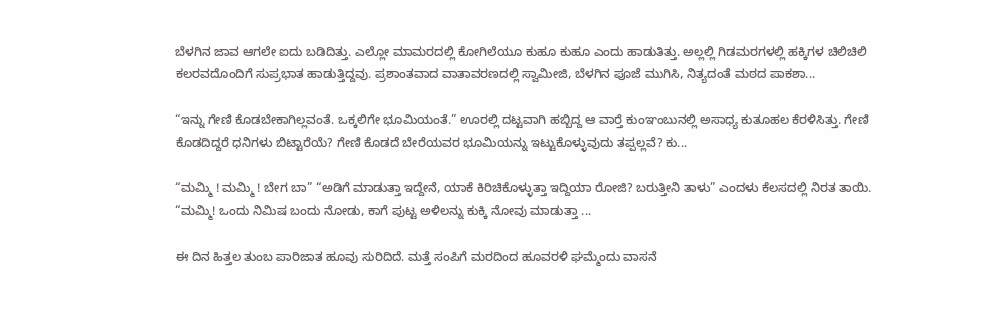ಬೆಳಗಿನ ಜಾವ ಆಗಲೇ ಐದು ಬಡಿದಿತ್ತು. ಎಲ್ಲೋ ಮಾಮರದಲ್ಲಿ ಕೋಗಿಲೆಯೂ ಕುಹೂ ಕುಹೂ ಎಂದು ಹಾಡುತಿತ್ತು. ಅಲ್ಲಲ್ಲಿ ಗಿಡಮರಗಳಲ್ಲಿ ಹಕ್ಕಿಗಳ ಚಿಲಿಚಿಲಿ ಕಲರವದೊಂದಿಗೆ ಸುಪ್ರಭಾತ ಹಾಡುತ್ತಿದ್ದವು. ಪ್ರಶಾಂತವಾದ ವಾತಾವರಣದಲ್ಲಿ ಸ್ವಾಮೀಜಿ, ಬೆಳಗಿನ ಪೂಜೆ ಮುಗಿಸಿ, ನಿತ್ಯದಂತೆ ಮಠದ ಪಾಕಶಾ...

“ಇನ್ನು ಗೇಣಿ ಕೊಡಬೇಕಾಗಿಲ್ಲವಂತೆ. ಒಕ್ಕಲಿಗೇ ಭೂಮಿಯಂತೆ.” ಊರಲ್ಲಿ ದಟ್ಟವಾಗಿ ಹಬ್ಬಿದ್ದ ಆ ವಾರ್‍ತೆ ಕುಂಞಂಬುನಲ್ಲಿ ಅಸಾಧ್ಯ ಕುತೂಹಲ ಕೆರಳಿಸಿತ್ತು. ಗೇಣಿ ಕೊಡದಿದ್ದರೆ ಧನಿಗಳು ಬಿಟ್ಟಾರೆಯೆ? ಗೇಣಿ ಕೊಡದೆ ಬೇರೆಯವರ ಭೂಮಿಯನ್ನು ಇಟ್ಟುಕೊಳ್ಳುವುದು ತಪ್ಪಲ್ಲವೆ? ಕು...

“ಮಮ್ಮಿ ! ಮಮ್ಮಿ ! ಬೇಗ ಬಾ” “ಅಡಿಗೆ ಮಾಡುತ್ತಾ ಇದ್ದೇನೆ, ಯಾಕೆ ಕಿರಿಚಿಕೊಳ್ಳುತ್ತಾ ಇದ್ದಿಯಾ ರೋಜಿ? ಬರುತ್ತೀನಿ ತಾಳು” ಎಂದಳು ಕೆಲಸದಲ್ಲಿ ನಿರತ ತಾಯಿ. “ಮಮ್ಮಿ! ಒಂದು ನಿಮಿಷ ಬಂದು ನೋಡು, ಕಾಗೆ ಪುಟ್ಟ ಅಳಿಲನ್ನು ಕುಕ್ಕಿ ನೋವು ಮಾಡುತ್ತಾ ...

ಈ ದಿನ ಹಿತ್ತಲ ತುಂಬ ಪಾರಿಜಾತ ಹೂವು ಸುರಿದಿದೆ. ಮತ್ತೆ ಸಂಪಿಗೆ ಮರದಿಂದ ಹೂವರಳಿ ಘಮ್ಮೆಂದು ವಾಸನೆ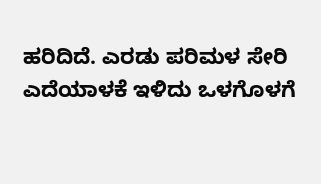ಹರಿದಿದೆ. ಎರಡು ಪರಿಮಳ ಸೇರಿ ಎದೆಯಾಳಕೆ ಇಳಿದು ಒಳಗೊಳಗೆ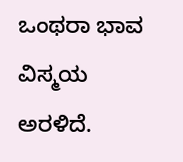ಒಂಥರಾ ಭಾವ ವಿಸ್ಮಯ ಅರಳಿದೆ.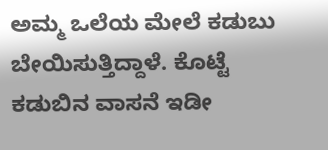ಅಮ್ಮ ಒಲೆಯ ಮೇಲೆ ಕಡುಬು ಬೇಯಿಸುತ್ತಿದ್ದಾಳೆ. ಕೊಟ್ಟೆ ಕಡುಬಿನ ವಾಸನೆ ಇಡೀ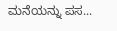ಮನೆಯನ್ನು ಪಸ...